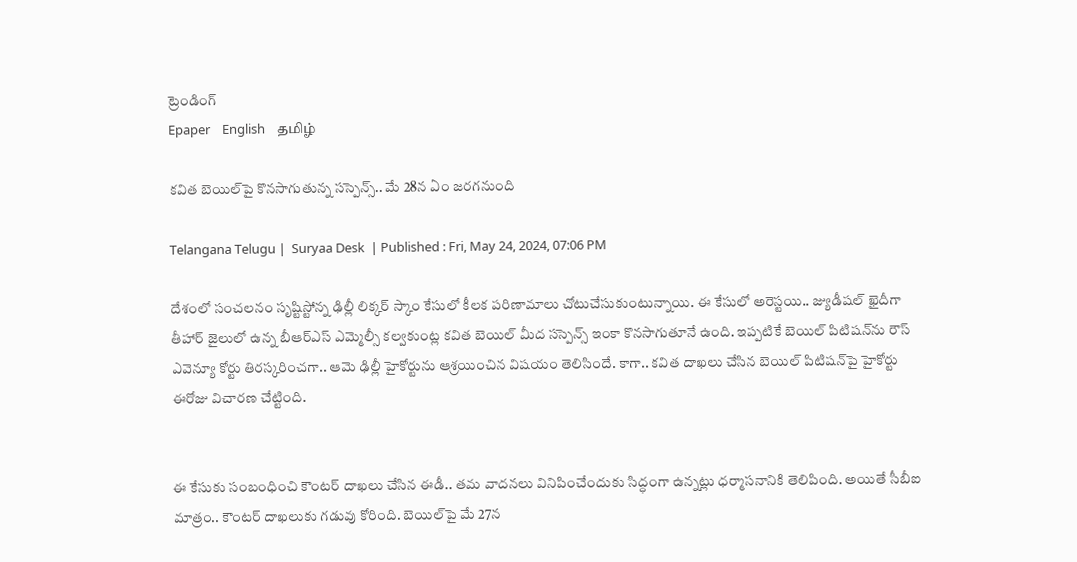ట్రెండింగ్
Epaper    English    தமிழ்

కవిత బెయిల్‌పై కొనసాగుతున్న సస్పెన్స్.. మే 28న ఏం జరగనుంది

Telangana Telugu |  Suryaa Desk  | Published : Fri, May 24, 2024, 07:06 PM

దేశంలో సంచలనం సృష్టిస్టోన్న ఢిల్లీ లిక్కర్ స్కాం కేసులో కీలక పరిణామాలు చోటుచేసుకుంటున్నాయి. ఈ కేసులో అరెస్టయి.. జ్యుడీషల్ ఖైదీగా తీహార్ జైలులో ఉన్న బీఆర్ఎస్ ఎమ్మెల్సీ కల్వకుంట్ల కవిత బెయిల్‌ మీద సస్పెన్స్ ఇంకా కొనసాగుతూనే ఉంది. ఇప్పటికే బెయిల్ పిటిషన్‌ను రౌస్ ఎవెన్యూ కోర్టు తిరస్కరించగా.. ఆమె ఢిల్లీ హైకోర్టును ఆశ్రయించిన విషయం తెలిసిందే. కాగా.. కవిత దాఖలు చేసిన బెయిల్ పిటిషన్‌పై హైకోర్టు ఈరోజు విచారణ చేట్టింది.


ఈ కేసుకు సంబంధించి కౌంటర్ దాఖలు చేసిన ఈడీ.. తమ వాదనలు వినిపించేందుకు సిద్ధంగా ఉన్నట్లు ధర్మాసనానికి తెలిపింది. అయితే సీబీఐ మాత్రం.. కౌంటర్ దాఖలుకు గడువు కోరింది. బెయిల్‌పై మే 27న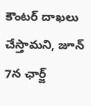కౌంటర్ దాఖలు చేస్తామని, జూన్ 7న ఛార్జ్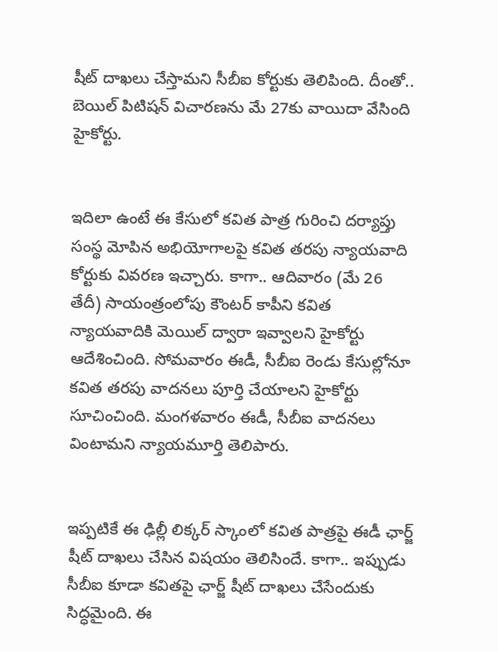షీట్ దాఖలు చేస్తామని సీబీఐ కోర్టుకు తెలిపింది. దీంతో.. బెయిల్ పిటిషన్ విచారణను మే 27కు వాయిదా వేసింది హైకోర్టు.


ఇదిలా ఉంటే ఈ కేసులో కవిత పాత్ర గురించి దర్యాప్తు సంస్థ మోపిన అభియోగాలపై కవిత తరపు న్యాయవాది కోర్టుకు వివరణ ఇచ్చారు. కాగా.. ఆదివారం (మే 26 తేదీ) సాయంత్రంలోపు కౌంటర్ కాపీని కవిత న్యాయవాదికి మెయిల్ ద్వారా ఇవ్వాలని హైకోర్టు ఆదేశించింది. సోమవారం ఈడీ, సీబీఐ రెండు కేసుల్లోనూ కవిత తరపు వాదనలు పూర్తి చేయాలని హైకోర్టు సూచించింది. మంగళవారం ఈడీ, సీబీఐ వాదనలు వింటామని న్యాయమూర్తి తెలిపారు.


ఇప్పటికే ఈ ఢిల్లీ లిక్కర్ స్కాంలో కవిత పాత్రపై ఈడీ ఛార్జ్ షీట్ దాఖలు చేసిన విషయం తెలిసిందే. కాగా.. ఇప్పుడు సీబీఐ కూడా కవితపై ఛార్జ్ షీట్ దాఖలు చేసేందుకు సిద్ధమైంది. ఈ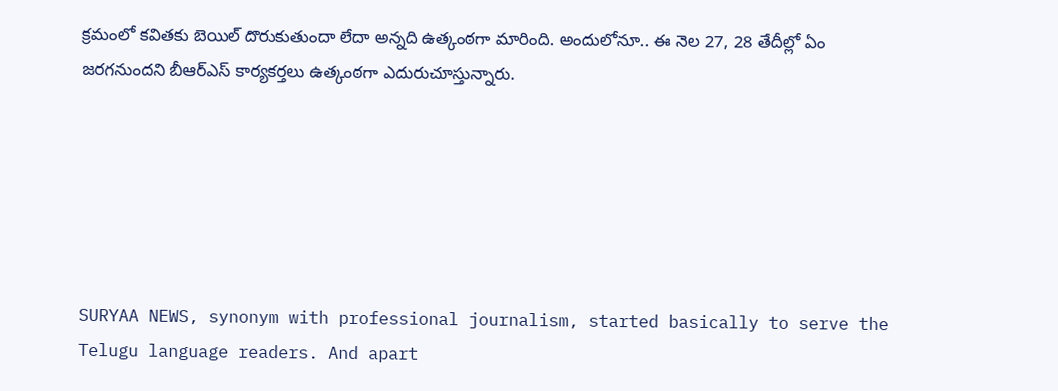క్రమంలో కవితకు బెయిల్ దొరుకుతుందా లేదా అన్నది ఉత్కంఠగా మారింది. అందులోనూ.. ఈ నెల 27, 28 తేదీల్లో ఏం జరగనుందని బీఆర్ఎస్ కార్యకర్తలు ఉత్కంఠగా ఎదురుచూస్తున్నారు.






SURYAA NEWS, synonym with professional journalism, started basically to serve the Telugu language readers. And apart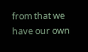from that we have our own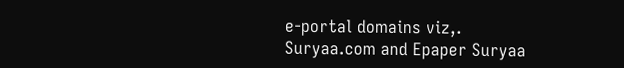e-portal domains viz,. Suryaa.com and Epaper Suryaa